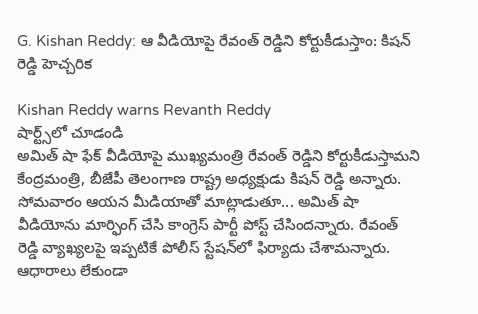G. Kishan Reddy: ఆ వీడియోపై రేవంత్ రెడ్డిని కోర్టుకీడుస్తాం: కిషన్ రెడ్డి హెచ్చరిక

Kishan Reddy warns Revanth Reddy
షార్ట్స్‌లో చూడండి
అమిత్ షా ఫేక్ వీడియోపై ముఖ్యమంత్రి రేవంత్ రెడ్డిని కోర్టుకీడుస్తామని కేంద్రమంత్రి, బీజేపీ తెలంగాణ రాష్ట్ర అధ్యక్షుడు కిషన్ రెడ్డి అన్నారు. సోమవారం ఆయన మీడియాతో మాట్లాడుతూ... అమిత్ షా వీడియోను మార్ఫింగ్ చేసి కాంగ్రెస్ పార్టీ పోస్ట్ చేసిందన్నారు. రేవంత్ రెడ్డి వ్యాఖ్యలపై ఇప్పటికే పోలీస్ స్టేషన్‌లో ఫిర్యాదు చేశామన్నారు. ఆధారాలు లేకుండా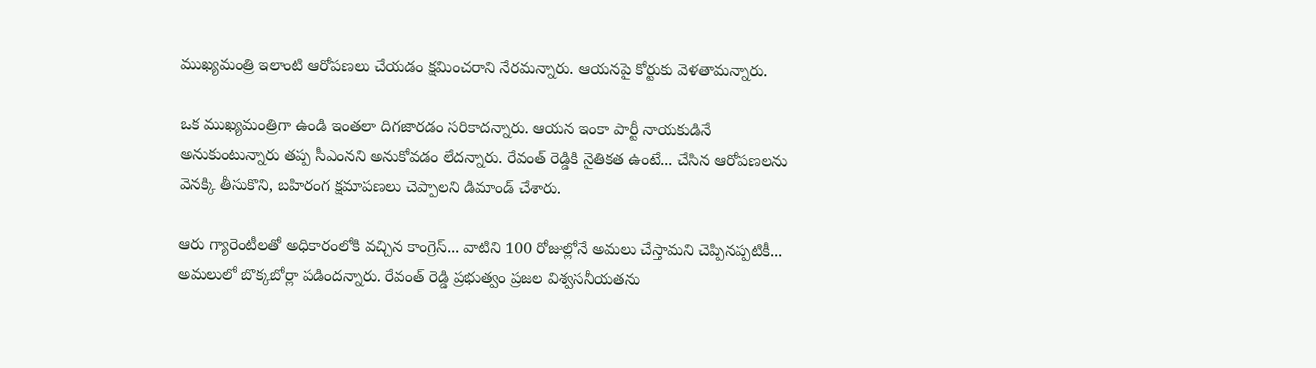ముఖ్యమంత్రి ఇలాంటి ఆరోపణలు చేయడం క్షమించరాని నేరమన్నారు. ఆయనపై కోర్టుకు వెళతామన్నారు.

ఒక ముఖ్యమంత్రిగా ఉండి ఇంతలా దిగజారడం సరికాదన్నారు. ఆయన ఇంకా పార్టీ నాయకుడినే అనుకుంటున్నారు తప్ప సీఎంనని అనుకోవడం లేదన్నారు. రేవంత్ రెడ్డికి నైతికత ఉంటే... చేసిన ఆరోపణలను వెనక్కి తీసుకొని, బహిరంగ క్షమాపణలు చెప్పాలని డిమాండ్ చేశారు.

ఆరు గ్యారెంటీలతో అధికారంలోకి వచ్చిన కాంగ్రెస్... వాటిని 100 రోజుల్లోనే అమలు చేస్తామని చెప్పినప్పటికీ... అమలులో బొక్కబోర్లా పడిందన్నారు. రేవంత్ రెడ్డి ప్రభుత్వం ప్రజల విశ్వసనీయతను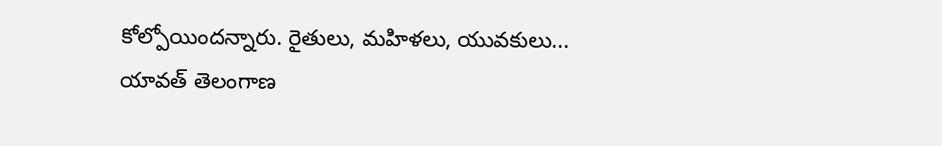కోల్పోయిందన్నారు. రైతులు, మహిళలు, యువకులు... యావత్ తెలంగాణ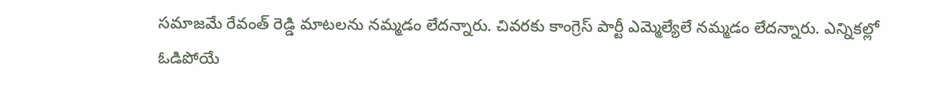సమాజమే రేవంత్ రెడ్డి మాటలను నమ్మడం లేదన్నారు. చివరకు కాంగ్రెస్ పార్టీ ఎమ్మెల్యేలే నమ్మడం లేదన్నారు. ఎన్నికల్లో ఓడిపోయే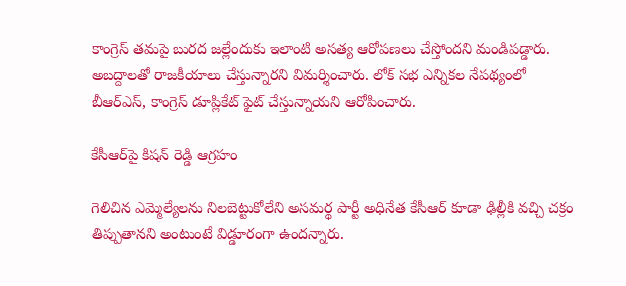కాంగ్రెస్ తమపై బురద జల్లేందుకు ఇలాంటి అసత్య ఆరోపణలు చేస్తోందని మండిపడ్డారు. అబద్దాలతో రాజకీయాలు చేస్తున్నారని విమర్శించారు. లోక్ సభ ఎన్నికల నేపథ్యంలో బీఆర్ఎస్, కాంగ్రెస్ డూప్లికేట్ ఫైట్ చేస్తున్నాయని ఆరోపించారు.

కేసీఆర్‌పై కిషన్ రెడ్డి ఆగ్రహం

గెలిచిన ఎమ్మెల్యేలను నిలబెట్టుకోలేని అసమర్థ పార్టీ అధినేత కేసీఆర్ కూడా ఢిల్లీకి వచ్చి చక్రం తిప్పుతానని అంటుంటే విడ్డూరంగా ఉందన్నారు.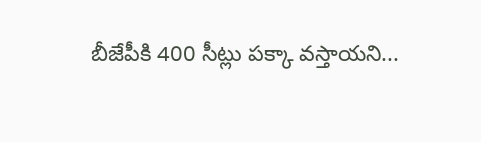బీజేపీకి 400 సీట్లు పక్కా వస్తాయని...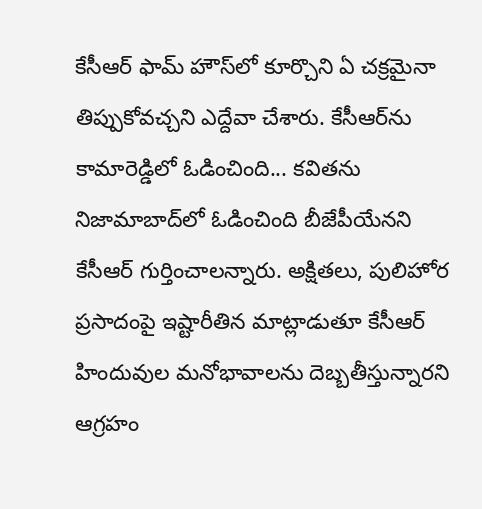కేసీఆర్ ఫామ్ హౌస్‌లో కూర్చొని ఏ చక్రమైనా తిప్పుకోవచ్చని ఎద్దేవా చేశారు. కేసీఆర్‌ను కామారెడ్డిలో ఓడించింది... కవితను నిజామాబాద్‌లో ఓడించింది బీజేపీయేనని కేసీఆర్ గుర్తించాలన్నారు. అక్షితలు, పులిహోర ప్రసాదంపై ఇష్టారీతిన మాట్లాడుతూ కేసీఆర్ హిందువుల మనోభావాలను దెబ్బతీస్తున్నారని ఆగ్రహం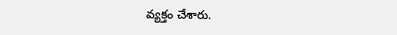వ్యక్తం చేశారు.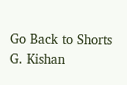Go Back to Shorts
G. Kishan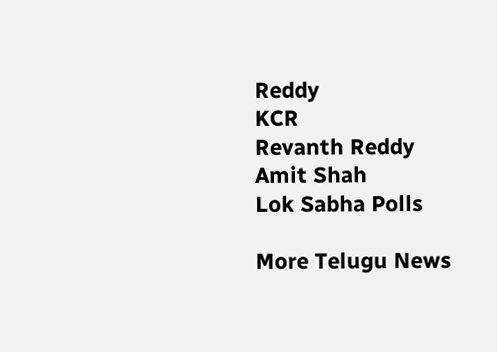Reddy
KCR
Revanth Reddy
Amit Shah
Lok Sabha Polls

More Telugu News